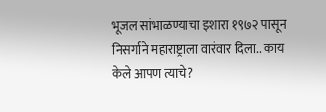भूजल सांभाळण्याचा इशारा १९७२ पासून निसर्गाने महाराष्ट्राला वारंवार दिला.. काय केले आपण त्याचे?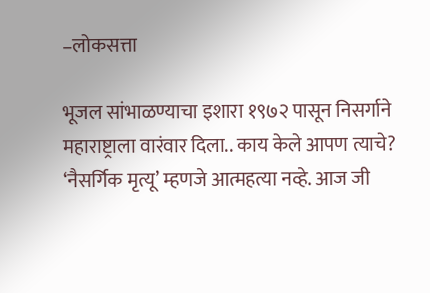–लोकसत्ता

भूजल सांभाळण्याचा इशारा १९७२ पासून निसर्गाने महाराष्ट्राला वारंवार दिला.. काय केले आपण त्याचे? ‘नैसर्गिक मृत्यू’ म्हणजे आत्महत्या नव्हे. आज जी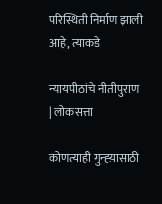परिस्थिती निर्माण झाली आहे, त्याकडे

न्यायपीठांचे नीतीपुराण | लोकसत्ता

कोणत्याही गुन्ह्य़ासाठी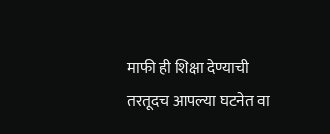माफी ही शिक्षा देण्याची तरतूदच आपल्या घटनेत वा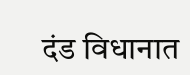दंड विधानात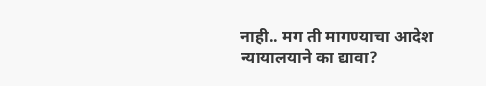नाही.. मग ती मागण्याचा आदेश न्यायालयाने का द्यावा?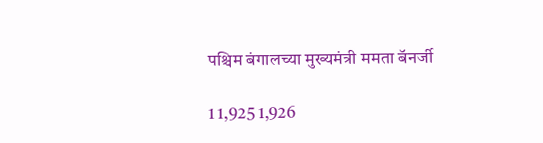पश्चिम बंगालच्या मुख्यमंत्री ममता बॅनर्जी

1 1,925 1,926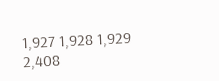1,927 1,928 1,929 2,408